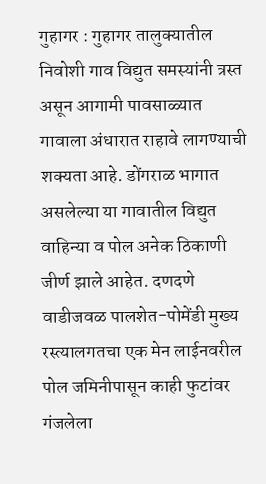गुहागर : गुहागर तालुक्यातील निवोशी गाव विद्युत समस्यांनी त्रस्त असून आगामी पावसाळ्यात गावाला अंधारात राहावे लागण्याची शक्यता आहे. डोंगराळ भागात असलेल्या या गावातील विद्युत वाहिन्या व पोल अनेक ठिकाणी जीर्ण झाले आहेत. दणदणे वाडीजवळ पालशेत-पोमेंडी मुख्य रस्त्यालगतचा एक मेन लाईनवरील पोल जमिनीपासून काही फुटांवर गंजलेला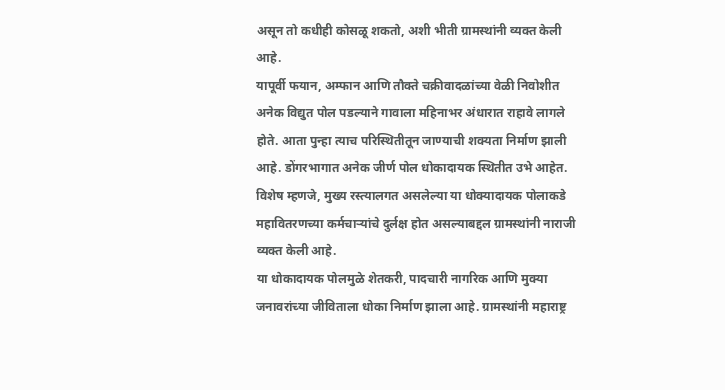असून तो कधीही कोसळू शकतो, अशी भीती ग्रामस्थांनी व्यक्त केली आहे.
यापूर्वी फयान, अम्फान आणि तौक्ते चक्रीवादळांच्या वेळी निवोशीत अनेक विद्युत पोल पडल्याने गावाला महिनाभर अंधारात राहावे लागले होते. आता पुन्हा त्याच परिस्थितीतून जाण्याची शक्यता निर्माण झाली आहे. डोंगरभागात अनेक जीर्ण पोल धोकादायक स्थितीत उभे आहेत. विशेष म्हणजे, मुख्य रस्त्यालगत असलेल्या या धोक्यादायक पोलाकडे महावितरणच्या कर्मचाऱ्यांचे दुर्लक्ष होत असल्याबद्दल ग्रामस्थांनी नाराजी व्यक्त केली आहे.
या धोकादायक पोलमुळे शेतकरी, पादचारी नागरिक आणि मुक्या जनावरांच्या जीविताला धोका निर्माण झाला आहे. ग्रामस्थांनी महाराष्ट्र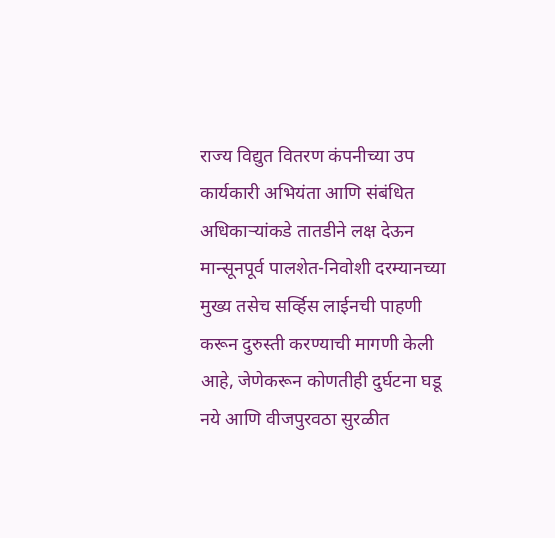राज्य विद्युत वितरण कंपनीच्या उप कार्यकारी अभियंता आणि संबंधित अधिकाऱ्यांकडे तातडीने लक्ष देऊन मान्सूनपूर्व पालशेत-निवोशी दरम्यानच्या मुख्य तसेच सर्व्हिस लाईनची पाहणी करून दुरुस्ती करण्याची मागणी केली आहे, जेणेकरून कोणतीही दुर्घटना घडू नये आणि वीजपुरवठा सुरळीत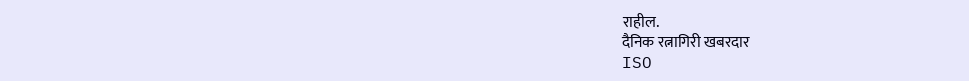राहील.
दैनिक रत्नागिरी खबरदार
ISO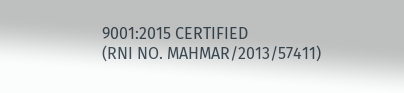9001:2015 CERTIFIED
(RNI NO. MAHMAR/2013/57411)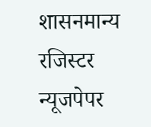शासनमान्य रजिस्टर न्यूजपेपर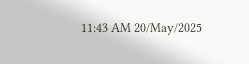11:43 AM 20/May/2025